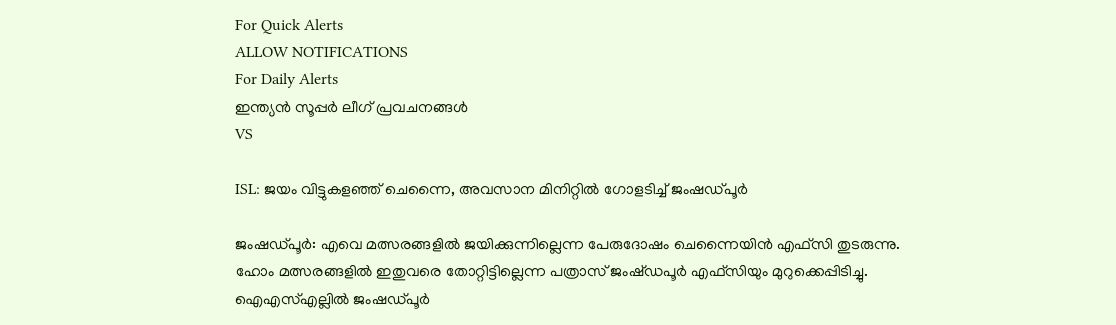For Quick Alerts
ALLOW NOTIFICATIONS
For Daily Alerts
ഇന്ത്യന്‍ സൂപ്പര്‍ ലീഗ്‌ പ്രവചനങ്ങൾ
VS

ISL: ജയം വിട്ടുകളഞ്ഞ് ചെന്നൈ, അവസാന മിനിറ്റില്‍ ഗോളടിച്ച് ജംഷഡ്പൂര്‍

ജംഷഡ്പൂര്‍: എവെ മത്സരങ്ങളില്‍ ജയിക്കുന്നില്ലെന്ന പേരുദോഷം ചെന്നൈയിന്‍ എഫ്‌സി തുടരുന്നു. ഹോം മത്സരങ്ങളില്‍ ഇതുവരെ തോറ്റിട്ടില്ലെന്ന പത്രാസ് ജംഷ്ഡപൂര്‍ എഫ്‌സിയും മുറുക്കെപ്പിടിച്ചു. ഐഎസ്എല്ലില്‍ ജംഷഡ്പൂര്‍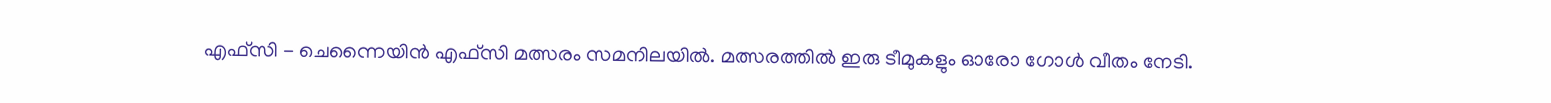എഫ്‌സി - ചെന്നൈയിന്‍ എഫ്‌സി മത്സരം സമനിലയില്‍. മത്സരത്തില്‍ ഇരു ടീമുകളും ഓരോ ഗോള്‍ വീതം നേടി.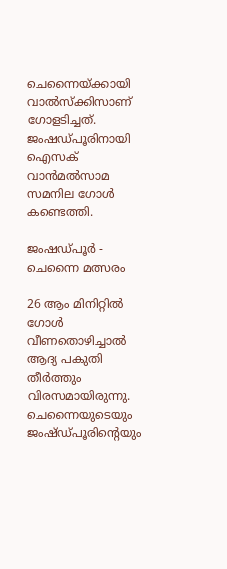ചെന്നൈയ്ക്കായി വാല്‍സ്‌ക്കിസാണ് ഗോളടിച്ചത്. ജംഷഡ്പൂരിനായി ഐസക് വാന്‍മല്‍സാമ സമനില ഗോള്‍ കണ്ടെത്തി.

ജംഷഡ്പൂർ - ചെന്നൈ മത്സരം

26 ആം മിനിറ്റില്‍ ഗോള്‍ വീണതൊഴിച്ചാല്‍ ആദ്യ പകുതി തീര്‍ത്തും വിരസമായിരുന്നു. ചെന്നൈയുടെയും ജംഷ്ഡ്പൂരിന്റെയും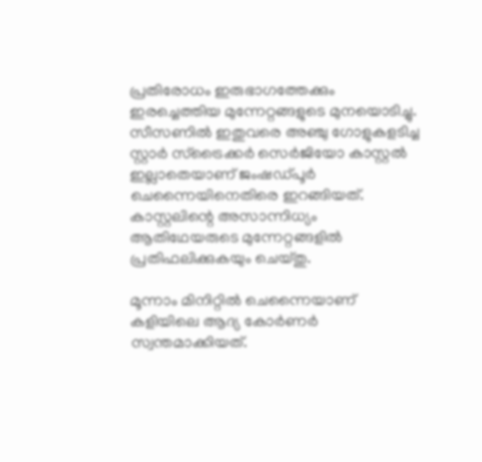പ്രതിരോധം ഇരുഭാഗത്തേക്കും ഇരച്ചെത്തിയ മുന്നേറ്റങ്ങളുടെ മുനയൊടിച്ചു. സീസണില്‍ ഇതുവരെ അഞ്ചു ഗോളുകളടിച്ച സ്റ്റാര്‍ സ്‌ട്രൈക്കര്‍ സെര്‍ജിയോ കാസ്റ്റല്‍ ഇല്ലാതെയാണ് ജംഷഡ്പൂര്‍ ചെന്നൈയിനെതിരെ ഇറങ്ങിയത്. കാസ്റ്റലിന്റെ അസാന്നിധ്യം ആതിഥേയരുടെ മുന്നേറ്റങ്ങളില്‍ പ്രതിഫലിക്കുകയും ചെയ്തു.

മൂന്നാം മിനിറ്റില്‍ ചെന്നൈയാണ് കളിയിലെ ആദ്യ കോര്‍ണര്‍ സ്വന്തമാക്കിയത്.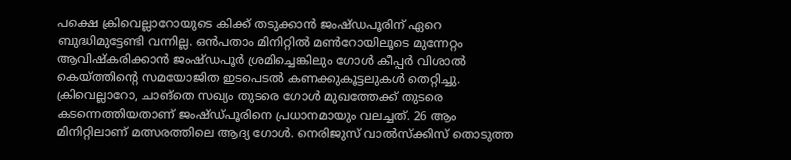പക്ഷെ ക്രിവെല്ലാറോയുടെ കിക്ക് തടുക്കാന്‍ ജംഷ്ഡപൂരിന് ഏറെ ബുദ്ധിമുട്ടേണ്ടി വന്നില്ല. ഒന്‍പതാം മിനിറ്റില്‍ മണ്‍റോയിലൂടെ മുന്നേറ്റം ആവിഷ്‌കരിക്കാന്‍ ജംഷ്ഡപൂര്‍ ശ്രമിച്ചെങ്കിലും ഗോള്‍ കീപ്പര്‍ വിശാല്‍ കെയ്ത്തിന്റെ സമയോജിത ഇടപെടല്‍ കണക്കുകൂട്ടലുകള്‍ തെറ്റിച്ചു. ക്രിവെല്ലാറോ, ചാങ്‌തെ സഖ്യം തുടരെ ഗോള്‍ മുഖത്തേക്ക് തുടരെ കടന്നെത്തിയതാണ് ജംഷ്ഡ്പൂരിനെ പ്രധാനമായും വലച്ചത്. 26 ആം മിനിറ്റിലാണ് മത്സരത്തിലെ ആദ്യ ഗോള്‍. നെരിജുസ് വാല്‍സ്ക്കിസ് തൊടുത്ത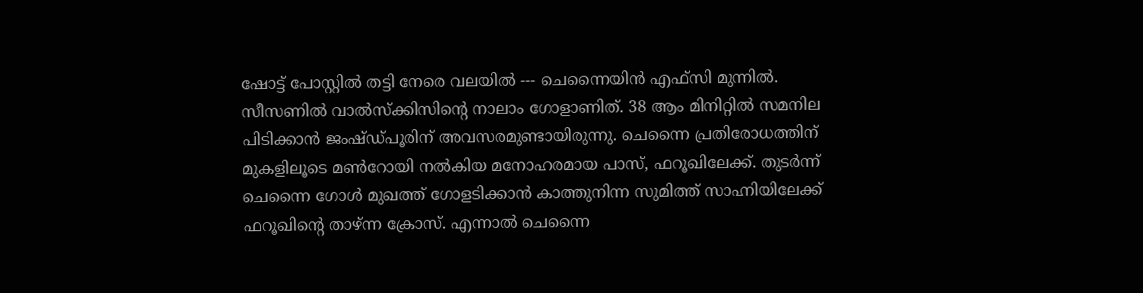ഷോട്ട് പോസ്റ്റില്‍ തട്ടി നേരെ വലയില്‍ --- ചെന്നൈയിന്‍ എഫ്‌സി മുന്നില്‍. സീസണില്‍ വാല്‍സ്‌ക്കിസിന്റെ നാലാം ഗോളാണിത്. 38 ആം മിനിറ്റില്‍ സമനില പിടിക്കാന്‍ ജംഷ്ഡ്പൂരിന് അവസരമുണ്ടായിരുന്നു. ചെന്നൈ പ്രതിരോധത്തിന് മുകളിലൂടെ മണ്‍റോയി നല്‍കിയ മനോഹരമായ പാസ്, ഫറൂഖിലേക്ക്. തുടര്‍ന്ന് ചെന്നൈ ഗോള്‍ മുഖത്ത് ഗോളടിക്കാന്‍ കാത്തുനിന്ന സുമിത്ത് സാഹ്നിയിലേക്ക് ഫറൂഖിന്റെ താഴ്ന്ന ക്രോസ്. എന്നാല്‍ ചെന്നൈ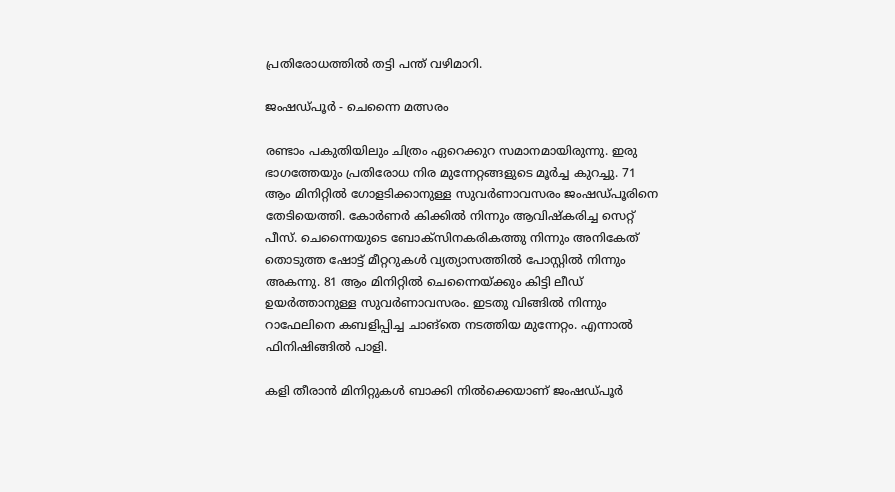പ്രതിരോധത്തില്‍ തട്ടി പന്ത് വഴിമാറി.

ജംഷഡ്പൂർ - ചെന്നൈ മത്സരം

രണ്ടാം പകുതിയിലും ചിത്രം ഏറെക്കുറ സമാനമായിരുന്നു. ഇരു ഭാഗത്തേയും പ്രതിരോധ നിര മുന്നേറ്റങ്ങളുടെ മൂര്‍ച്ച കുറച്ചു. 71 ആം മിനിറ്റില്‍ ഗോളടിക്കാനുള്ള സുവര്‍ണാവസരം ജംഷഡ്പൂരിനെ തേടിയെത്തി. കോര്‍ണര്‍ കിക്കില്‍ നിന്നും ആവിഷ്‌കരിച്ച സെറ്റ് പീസ്. ചെന്നൈയുടെ ബോക്‌സിനകരികത്തു നിന്നും അനികേത് തൊടുത്ത ഷോട്ട് മീറ്ററുകള്‍ വ്യത്യാസത്തില്‍ പോസ്റ്റില്‍ നിന്നും അകന്നു. 81 ആം മിനിറ്റില്‍ ചെന്നൈയ്ക്കും കിട്ടി ലീഡ് ഉയര്‍ത്താനുള്ള സുവര്‍ണാവസരം. ഇടതു വിങ്ങില്‍ നിന്നും റാഫേലിനെ കബളിപ്പിച്ച ചാങ്‌തെ നടത്തിയ മുന്നേറ്റം. എന്നാല്‍ ഫിനിഷിങ്ങില്‍ പാളി.

കളി തീരാന്‍ മിനിറ്റുകള്‍ ബാക്കി നില്‍ക്കെയാണ് ജംഷഡ്പൂര്‍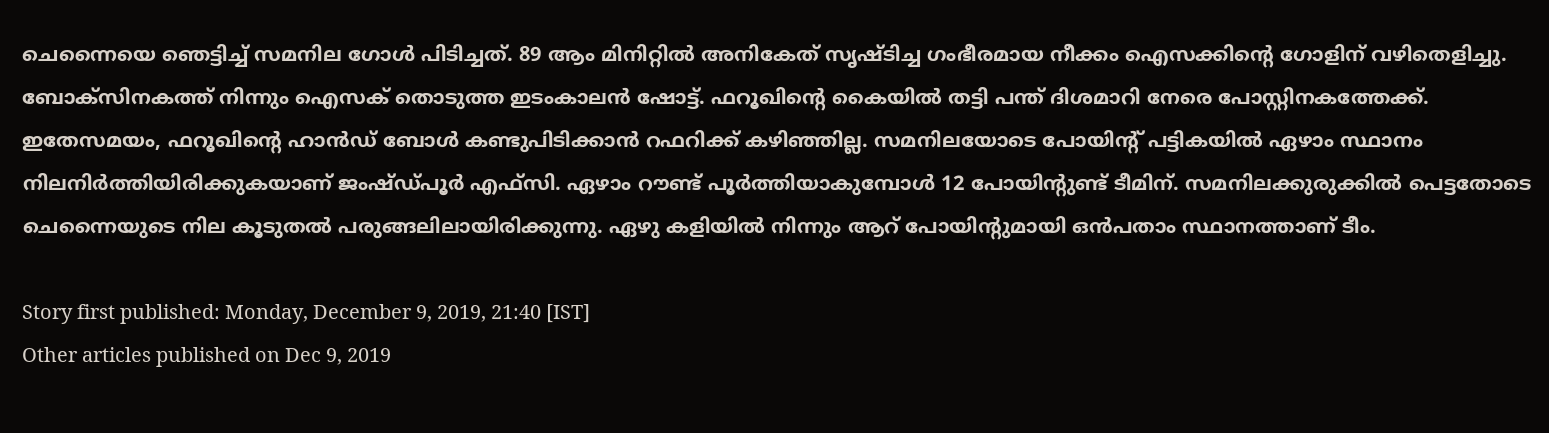ചെന്നൈയെ ഞെട്ടിച്ച് സമനില ഗോള്‍ പിടിച്ചത്. 89 ആം മിനിറ്റില്‍ അനികേത് സൃഷ്ടിച്ച ഗംഭീരമായ നീക്കം ഐസക്കിന്റെ ഗോളിന് വഴിതെളിച്ചു. ബോക്‌സിനകത്ത് നിന്നും ഐസക് തൊടുത്ത ഇടംകാലന്‍ ഷോട്ട്. ഫറൂഖിന്റെ കൈയില്‍ തട്ടി പന്ത് ദിശമാറി നേരെ പോസ്റ്റിനകത്തേക്ക്. ഇതേസമയം, ഫറൂഖിന്റെ ഹാന്‍ഡ് ബോള്‍ കണ്ടുപിടിക്കാന്‍ റഫറിക്ക് കഴിഞ്ഞില്ല. സമനിലയോടെ പോയിന്റ് പട്ടികയില്‍ ഏഴാം സ്ഥാനം നിലനിര്‍ത്തിയിരിക്കുകയാണ് ജംഷ്ഡ്പൂര്‍ എഫ്‌സി. ഏഴാം റൗണ്ട് പൂര്‍ത്തിയാകുമ്പോള്‍ 12 പോയിന്റുണ്ട് ടീമിന്. സമനിലക്കുരുക്കില്‍ പെട്ടതോടെ ചെന്നൈയുടെ നില കൂടുതല്‍ പരുങ്ങലിലായിരിക്കുന്നു. ഏഴു കളിയില്‍ നിന്നും ആറ് പോയിന്റുമായി ഒന്‍പതാം സ്ഥാനത്താണ് ടീം.

Story first published: Monday, December 9, 2019, 21:40 [IST]
Other articles published on Dec 9, 2019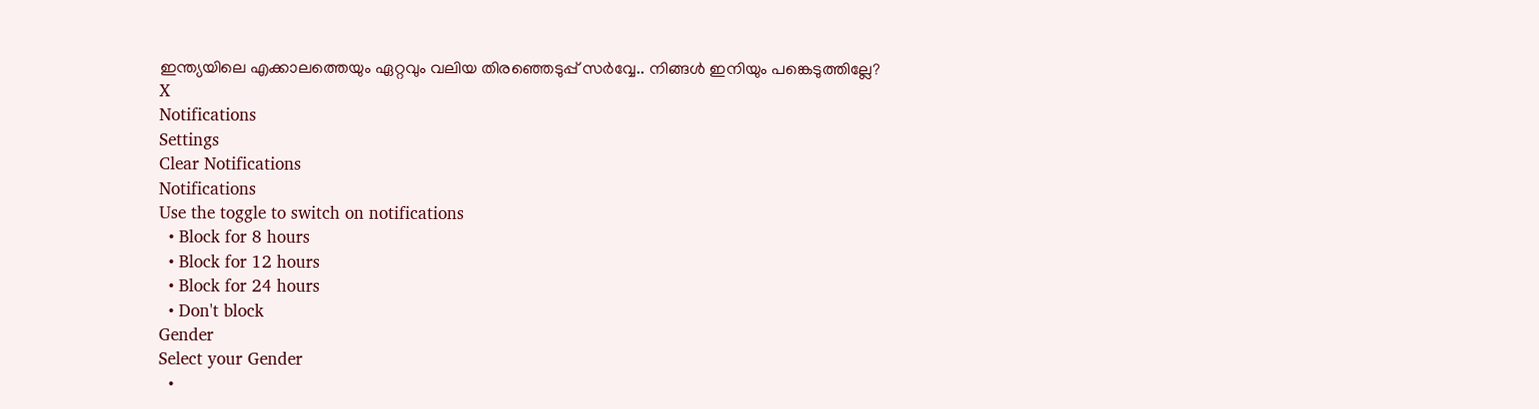ഇന്ത്യയിലെ എക്കാലത്തെയും ഏറ്റവും വലിയ തിരഞ്ഞെടുപ്പ് സർവ്വേ.. നിങ്ങൾ ഇനിയും പങ്കെടുത്തില്ലേ?
X
Notifications
Settings
Clear Notifications
Notifications
Use the toggle to switch on notifications
  • Block for 8 hours
  • Block for 12 hours
  • Block for 24 hours
  • Don't block
Gender
Select your Gender
  •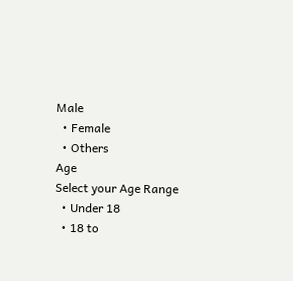Male
  • Female
  • Others
Age
Select your Age Range
  • Under 18
  • 18 to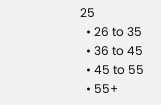25
  • 26 to 35
  • 36 to 45
  • 45 to 55
  • 55+